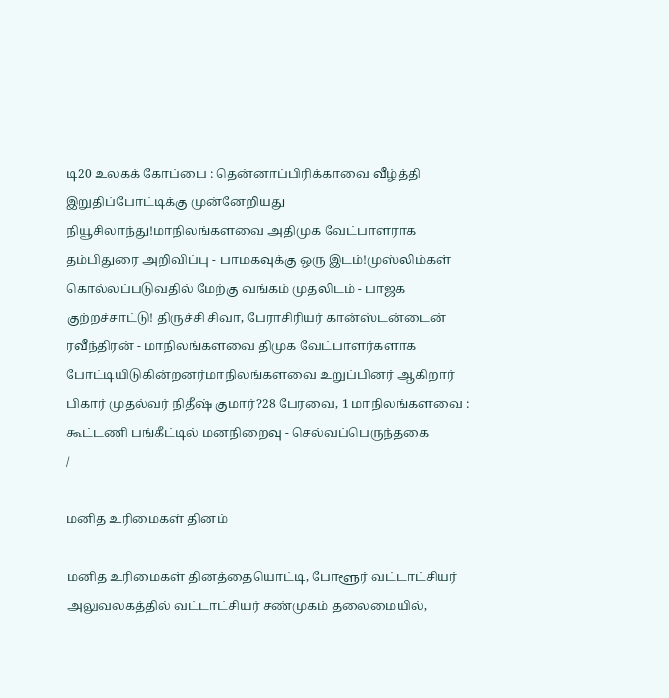டி20 உலகக் கோப்பை : தென்னாப்பிரிக்காவை வீழ்த்தி இறுதிப்போட்டிக்கு முன்னேறியது நியூசிலாந்து!மாநிலங்களவை அதிமுக வேட்பாளராக தம்பிதுரை அறிவிப்பு - பாமகவுக்கு ஒரு இடம்!முஸ்லிம்கள் கொல்லப்படுவதில் மேற்கு வங்கம் முதலிடம் - பாஜக குற்றச்சாட்டு! திருச்சி சிவா, பேராசிரியர் கான்ஸ்டன்டைன் ரவீந்திரன் - மாநிலங்களவை திமுக வேட்பாளர்களாக போட்டியிடுகின்றனர்மாநிலங்களவை உறுப்பினர் ஆகிறார் பிகார் முதல்வர் நிதீஷ் குமார்?28 பேரவை, 1 மாநிலங்களவை : கூட்டணி பங்கீட்டில் மனநிறைவு - செல்வப்பெருந்தகை
/

மனித உரிமைகள் தினம்

மனித உரிமைகள் தினத்தையொட்டி, போளூர் வட்டாட்சியர் அலுவலகத்தில் வட்டாட்சியர் சண்முகம் தலைமையில்,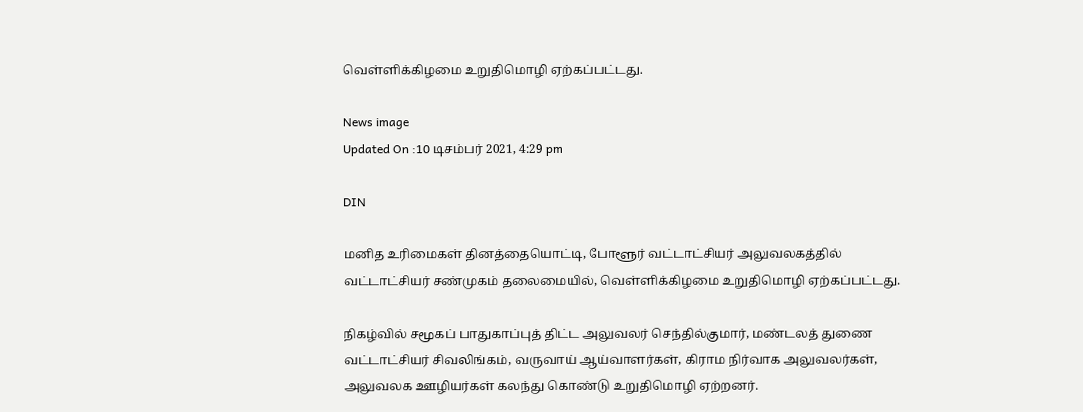வெள்ளிக்கிழமை உறுதிமொழி ஏற்கப்பட்டது.

News image
Updated On :10 டிசம்பர் 2021, 4:29 pm

DIN

மனித உரிமைகள் தினத்தையொட்டி, போளூர் வட்டாட்சியர் அலுவலகத்தில் வட்டாட்சியர் சண்முகம் தலைமையில், வெள்ளிக்கிழமை உறுதிமொழி ஏற்கப்பட்டது.

நிகழ்வில் சமூகப் பாதுகாப்புத் திட்ட அலுவலர் செந்தில்குமார், மண்டலத் துணை வட்டாட்சியர் சிவலிங்கம், வருவாய் ஆய்வாளர்கள், கிராம நிர்வாக அலுவலர்கள், அலுவலக ஊழியர்கள் கலந்து கொண்டு உறுதிமொழி ஏற்றனர்.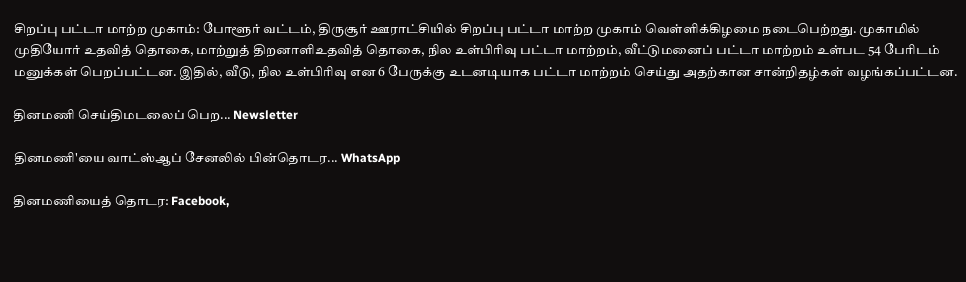சிறப்பு பட்டா மாற்ற முகாம்: போளூர் வட்டம், திருசூர் ஊராட்சியில் சிறப்பு பட்டா மாற்ற முகாம் வெள்ளிக்கிழமை நடைபெற்றது. முகாமில் முதியோர் உதவித் தொகை, மாற்றுத் திறனாளிஉதவித் தொகை, நில உள்பிரிவு பட்டா மாற்றம், வீட்டுமனைப் பட்டா மாற்றம் உள்பட 54 பேரிடம் மனுக்கள் பெறப்பட்டன. இதில், வீடு, நில உள்பிரிவு என 6 பேருக்கு உடனடியாக பட்டா மாற்றம் செய்து அதற்கான சான்றிதழ்கள் வழங்கப்பட்டன.

தினமணி செய்திமடலைப் பெற... Newsletter

தினமணி'யை வாட்ஸ்ஆப் சேனலில் பின்தொடர... WhatsApp

தினமணியைத் தொடர: Facebook,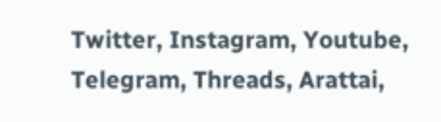Twitter, Instagram, Youtube, Telegram, Threads, Arattai,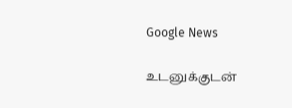Google News

உடனுக்குடன்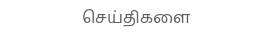செய்திகளை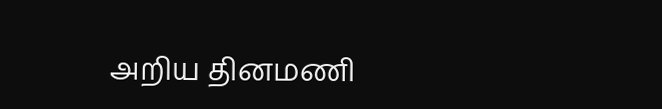அறிய தினமணி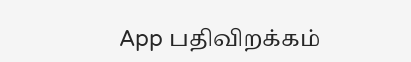App பதிவிறக்கம்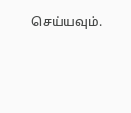செய்யவும்.